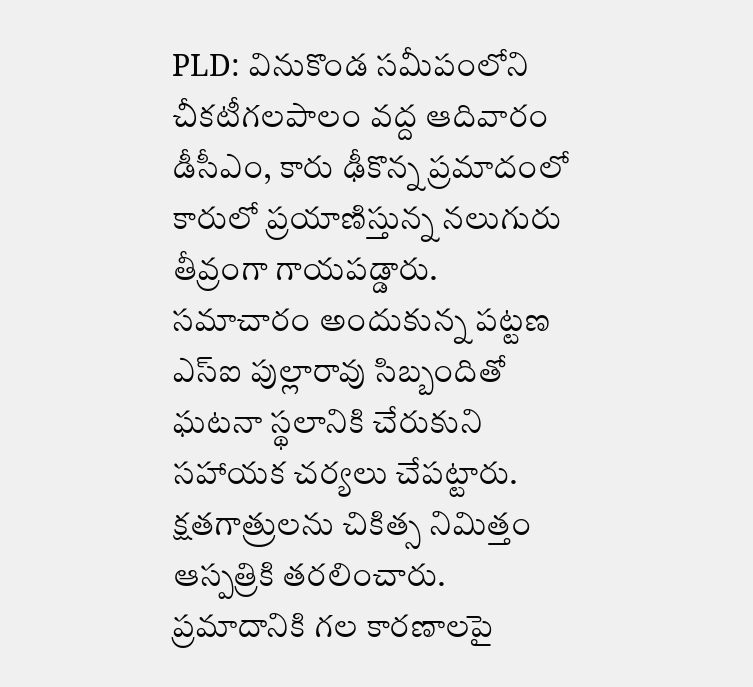PLD: వినుకొండ సమీపంలోని చీకటీగలపాలం వద్ద ఆదివారం డీసీఎం, కారు ఢీకొన్న ప్రమాదంలో కారులో ప్రయాణిస్తున్న నలుగురు తీవ్రంగా గాయపడ్డారు. సమాచారం అందుకున్న పట్టణ ఎస్ఐ పుల్లారావు సిబ్బందితో ఘటనా స్థలానికి చేరుకుని సహాయక చర్యలు చేపట్టారు. క్షతగాత్రులను చికిత్స నిమిత్తం ఆస్పత్రికి తరలించారు. ప్రమాదానికి గల కారణాలపై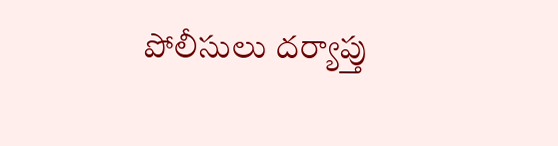పోలీసులు దర్యాప్తు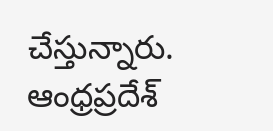చేస్తున్నారు.
ఆంధ్రప్రదేశ్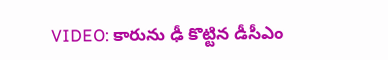VIDEO: కారును ఢీ కొట్టిన డీసీఎం